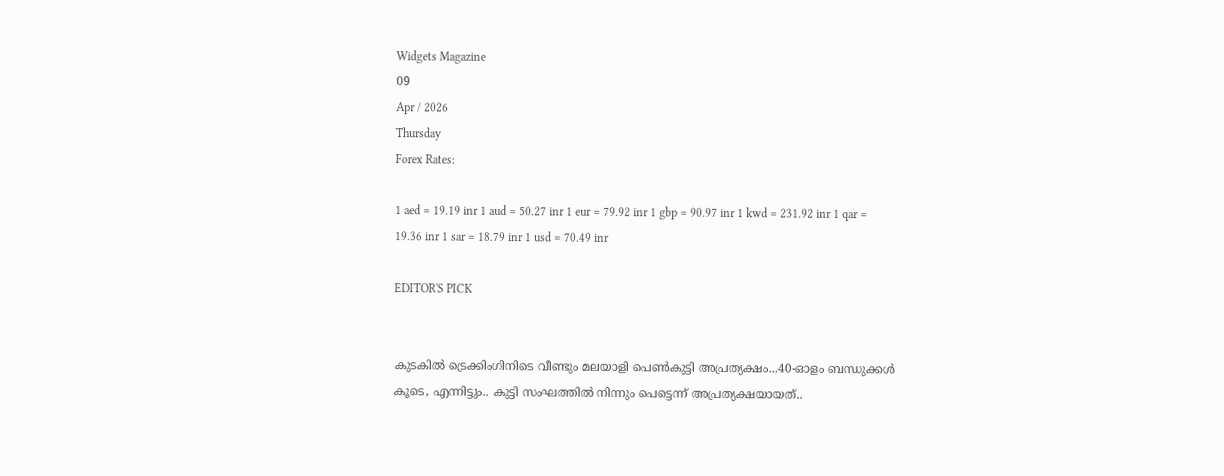Widgets Magazine
09
Apr / 2026
Thursday
Forex Rates:

1 aed = 19.19 inr 1 aud = 50.27 inr 1 eur = 79.92 inr 1 gbp = 90.97 inr 1 kwd = 231.92 inr 1 qar = 19.36 inr 1 sar = 18.79 inr 1 usd = 70.49 inr

EDITOR'S PICK


കുടകിൽ ട്രെക്കിംഗിനിടെ വീണ്ടും മലയാളി പെൺകുട്ടി അപ്രത്യക്ഷം...40-ഓളം ബന്ധുക്കൾ കൂടെ, എന്നിട്ടും.. കുട്ടി സംഘത്തില്‍ നിന്നും പെട്ടെന്ന് അപ്രത്യക്ഷയായത്..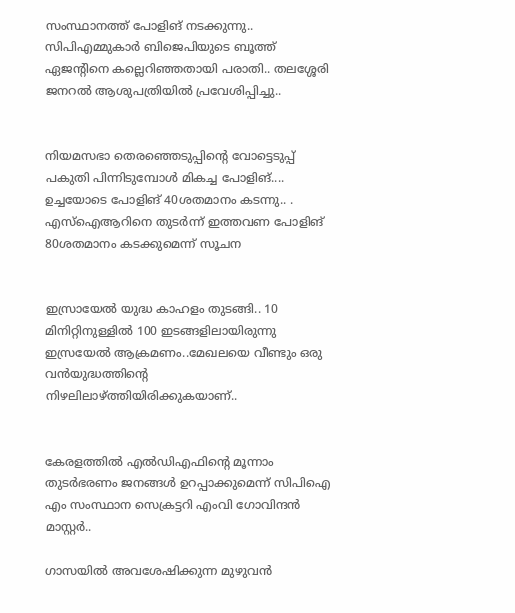സംസ്ഥാനത്ത് പോളിങ് നടക്കുന്നു.. സിപിഎമ്മുകാർ ബിജെപിയുടെ ബൂത്ത് ഏജന്റിനെ കല്ലെറിഞ്ഞതായി പരാതി.. തലശ്ശേരി ജനറൽ ആശുപത്രിയിൽ പ്രവേശിപ്പിച്ചു..


നിയമസഭാ തെരഞ്ഞെടുപ്പിന്‍റെ വോട്ടെടുപ്പ് പകുതി പിന്നിടുമ്പോള്‍ മികച്ച പോളിങ്.... ഉച്ചയോടെ പോളിങ് 40ശതമാനം കടന്നു.. . എസ്ഐആറിനെ തുടര്‍ന്ന് ഇത്തവണ പോളിങ് 80ശതമാനം കടക്കുമെന്ന് സൂചന


ഇസ്രായേൽ യുദ്ധ കാഹളം തുടങ്ങി.. 10 മിനിറ്റിനുള്ളില്‍ 100 ഇടങ്ങളിലായിരുന്നു ഇസ്രയേല്‍ ആക്രമണം..മേഖലയെ വീണ്ടും ഒരു വന്‍യുദ്ധത്തിന്റെ നിഴലിലാഴ്ത്തിയിരിക്കുകയാണ്..


കേരളത്തിൽ എൽഡിഎഫിന്റെ മൂന്നാം തുടർഭരണം ജനങ്ങൾ ഉറപ്പാക്കുമെന്ന് സിപിഐ എം സംസ്ഥാന സെക്രട്ടറി എംവി ഗോവിന്ദൻ മാസ്റ്റർ..

ഗാസയില്‍ അവശേഷിക്കുന്ന മുഴുവന്‍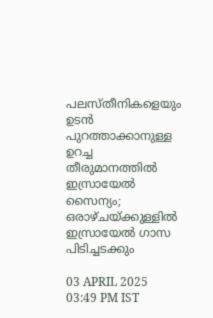പലസ്തീനികളെയും ഉടന്‍ പുറത്താക്കാനുള്ള ഉറച്ച തീരുമാനത്തിൽ ഇസ്രായേല്‍ സൈന്യം; ഒരാഴ്ചയ്ക്കുള്ളില്‍ ഇസ്രായേല്‍ ഗാസ പിടിച്ചടക്കും

03 APRIL 2025 03:49 PM IST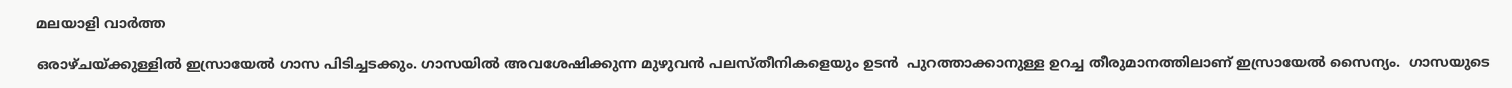മലയാളി വാര്‍ത്ത

ഒരാഴ്ചയ്ക്കുള്ളില്‍ ഇസ്രായേല്‍ ഗാസ പിടിച്ചടക്കും. ഗാസയില്‍ അവശേഷിക്കുന്ന മുഴുവന്‍ പലസ്തീനികളെയും ഉടന്‍  പുറത്താക്കാനുള്ള ഉറച്ച തീരുമാനത്തിലാണ് ഇസ്രായേല്‍ സൈന്യം.  ഗാസയുടെ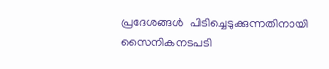പ്രദേശങ്ങള്‍  പിടിച്ചെടുക്കുന്നതിനായി സൈനികനടപടി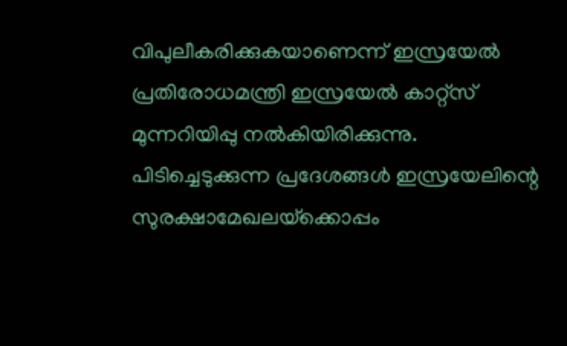വിപുലീകരിക്കുകയാണെന്ന് ഇസ്രയേല്‍ പ്രതിരോധമന്ത്രി ഇസ്രയേല്‍ കാറ്റ്‌സ് മുന്നറിയിപ്പു നല്‍കിയിരിക്കുന്നു.  പിടിച്ചെടുക്കുന്ന പ്രദേശങ്ങള്‍ ഇസ്രയേലിന്റെ സുരക്ഷാമേഖലയ്‌ക്കൊപ്പം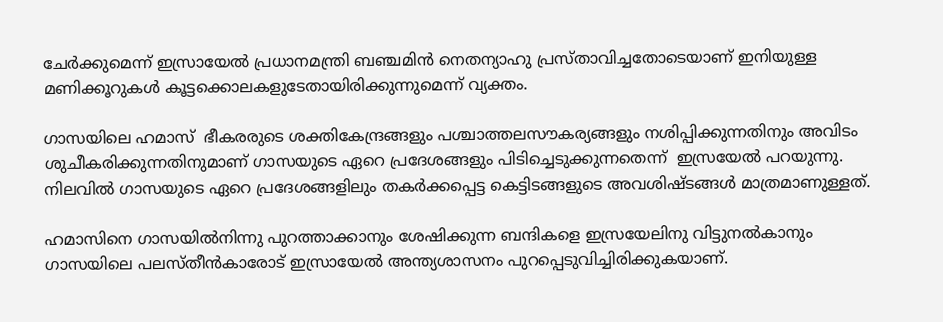ചേര്‍ക്കുമെന്ന് ഇസ്രായേല്‍ പ്രധാനമന്ത്രി ബഞ്ചമിന്‍ നെതന്യാഹു പ്രസ്താവിച്ചതോടെയാണ് ഇനിയുള്ള മണിക്കൂറുകള്‍ കൂട്ടക്കൊലകളുടേതായിരിക്കുന്നുമെന്ന് വ്യക്തം.

ഗാസയിലെ ഹമാസ്  ഭീകരരുടെ ശക്തികേന്ദ്രങ്ങളും പശ്ചാത്തലസൗകര്യങ്ങളും നശിപ്പിക്കുന്നതിനും അവിടം ശുചീകരിക്കുന്നതിനുമാണ് ഗാസയുടെ ഏറെ പ്രദേശങ്ങളും പിടിച്ചെടുക്കുന്നതെന്ന്  ഇസ്രയേല്‍ പറയുന്നു. നിലവില്‍ ഗാസയുടെ ഏറെ പ്രദേശങ്ങളിലും തകര്‍ക്കപ്പെട്ട കെട്ടിടങ്ങളുടെ അവശിഷ്ടങ്ങള്‍ മാത്രമാണുള്ളത്.

ഹമാസിനെ ഗാസയില്‍നിന്നു പുറത്താക്കാനും ശേഷിക്കുന്ന ബന്ദികളെ ഇസ്രയേലിനു വിട്ടുനല്‍കാനും ഗാസയിലെ പലസ്തീന്‍കാരോട് ഇസ്രായേല്‍ അന്ത്യശാസനം പുറപ്പെടുവിച്ചിരിക്കുകയാണ്.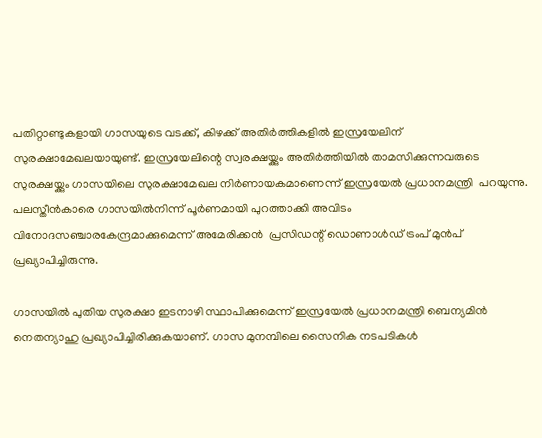പതിറ്റാണ്ടുകളായി ഗാസയുടെ വടക്ക്, കിഴക്ക് അതിര്‍ത്തികളില്‍ ഇസ്രയേലിന് സുരക്ഷാമേഖലയായുണ്ട്. ഇസ്രയേലിന്റെ സ്വരക്ഷയ്ക്കും അതിര്‍ത്തിയില്‍ താമസിക്കുന്നവരുടെ സുരക്ഷയ്ക്കും ഗാസയിലെ സുരക്ഷാമേഖല നിര്‍ണായകമാണെന്ന് ഇസ്രയേല്‍ പ്രധാനമന്ത്രി  പറയുന്നു. പലസ്തീന്‍കാരെ ഗാസയില്‍നിന്ന് പൂര്‍ണമായി പുറത്താക്കി അവിടം വിനോദസഞ്ചാരകേന്ദ്രമാക്കുമെന്ന് അമേരിക്കന്‍  പ്രസിഡന്റ് ഡൊണാള്‍ഡ് ട്രംപ് മുന്‍പ് പ്രഖ്യാപിച്ചിരുന്നു.

ഗാസയില്‍ പുതിയ സുരക്ഷാ ഇടനാഴി സ്ഥാപിക്കുമെന്ന് ഇസ്രയേല്‍ പ്രധാനമന്ത്രി ബെന്യമിന്‍ നെതന്യാഹു പ്രഖ്യാപിച്ചിരിക്കുകയാണ്. ഗാസ മുനമ്പിലെ സൈനിക നടപടികള്‍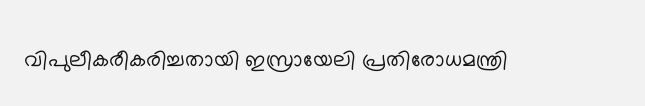വിപുലീകരീകരിച്ചതായി ഇസ്രായേലി പ്രതിരോധമന്ത്രി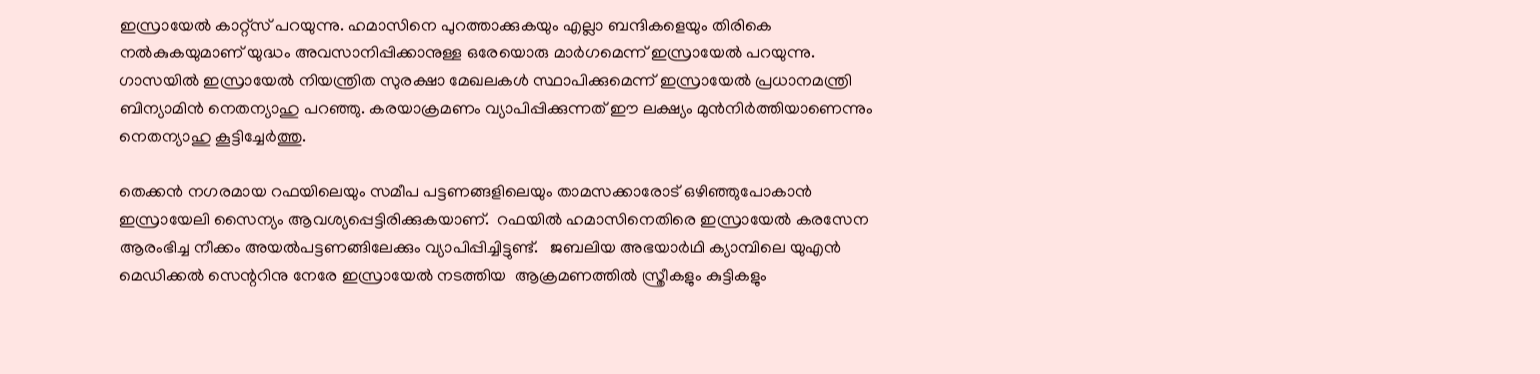ഇസ്രായേല്‍ കാറ്റ്സ് പറയുന്നു. ഹമാസിനെ പുറത്താക്കുകയും എല്ലാ ബന്ദികളെയും തിരികെ നല്‍കുകയുമാണ് യുദ്ധം അവസാനിപ്പിക്കാനുള്ള ഒരേയൊരു മാര്‍ഗമെന്ന് ഇസ്രായേല്‍ പറയുന്നു. ഗാസയില്‍ ഇസ്രായേല്‍ നിയന്ത്രിത സുരക്ഷാ മേഖലകള്‍ സ്ഥാപിക്കുമെന്ന് ഇസ്രായേല്‍ പ്രധാനമന്ത്രി ബിന്യാമിന്‍ നെതന്യാഹു പറഞ്ഞു. കരയാക്രമണം വ്യാപിപ്പിക്കുന്നത് ഈ ലക്ഷ്യം മുന്‍നിര്‍ത്തിയാണെന്നും നെതന്യാഹു കൂട്ടിച്ചേര്‍ത്തു.

തെക്കന്‍ നഗരമായ റഫയിലെയും സമീപ പട്ടണങ്ങളിലെയും താമസക്കാരോട് ഒഴിഞ്ഞുപോകാന്‍ ഇസ്രായേലി സൈന്യം ആവശ്യപ്പെട്ടിരിക്കുകയാണ്.  റഫയില്‍ ഹമാസിനെതിരെ ഇസ്രായേല്‍ കരസേന ആരംഭിച്ച നീക്കം അയല്‍പട്ടണങ്ങിലേക്കും വ്യാപിപ്പിച്ചിട്ടുണ്ട്.   ജബലിയ അഭയാര്‍ഥി ക്യാമ്പിലെ യുഎന്‍ മെഡിക്കല്‍ സെന്ററിനു നേരേ ഇസ്രായേല്‍ നടത്തിയ  ആക്രമണത്തില്‍ സ്ത്രീകളും കുട്ടികളും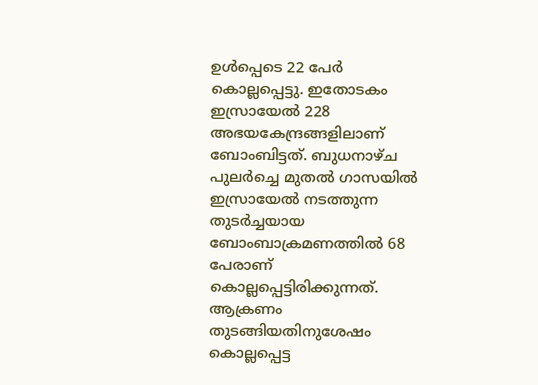ഉള്‍പ്പെടെ 22 പേര്‍ കൊല്ലപ്പെട്ടു. ഇതോടകം  ഇസ്രായേല്‍ 228 അഭയകേന്ദ്രങ്ങളിലാണ് ബോംബിട്ടത്. ബുധനാഴ്ച പുലര്‍ച്ചെ മുതല്‍ ഗാസയില്‍ ഇസ്രായേല്‍ നടത്തുന്ന തുടര്‍ച്ചയായ ബോംബാക്രമണത്തില്‍ 68 പേരാണ്  കൊല്ലപ്പെട്ടിരിക്കുന്നത്. ആക്രണം തുടങ്ങിയതിനുശേഷം കൊല്ലപ്പെട്ട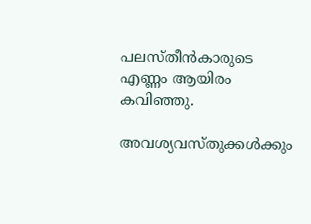പലസ്തീന്‍കാരുടെ എണ്ണം ആയിരം  കവിഞ്ഞു.

അവശ്യവസ്തുക്കള്‍ക്കും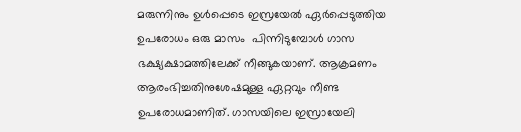മരുന്നിനും ഉള്‍പ്പെടെ ഇസ്രയേല്‍ ഏര്‍പ്പെടുത്തിയ ഉപരോധം ഒരു മാസം  പിന്നിടുമ്പോള്‍ ഗാസ ഭക്ഷ്യക്ഷാമത്തിലേക്ക് നീങ്ങുകയാണ്. ആക്രമണം ആരംഭിച്ചതിനുശേഷമുള്ള ഏറ്റവും നീണ്ട ഉപരോധമാണിത്. ഗാസയിലെ ഇസ്രായേലി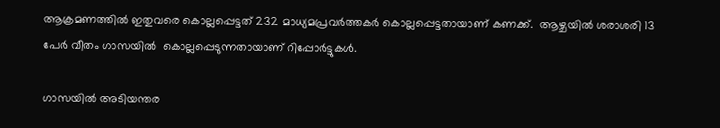ആക്രമണത്തില്‍ ഇതുവരെ കൊല്ലപ്പെട്ടത് 232 മാധ്യമപ്രവര്‍ത്തകര്‍ കൊല്ലപ്പെട്ടതായാണ് കണക്ക്.  ആഴ്ചയില്‍ ശരാശരി 13 പേര്‍ വീതം ഗാസയില്‍  കൊല്ലപ്പെടുന്നതായാണ് റിപ്പോര്‍ട്ടുകള്‍.

ഗാസയില്‍ അടിയന്തര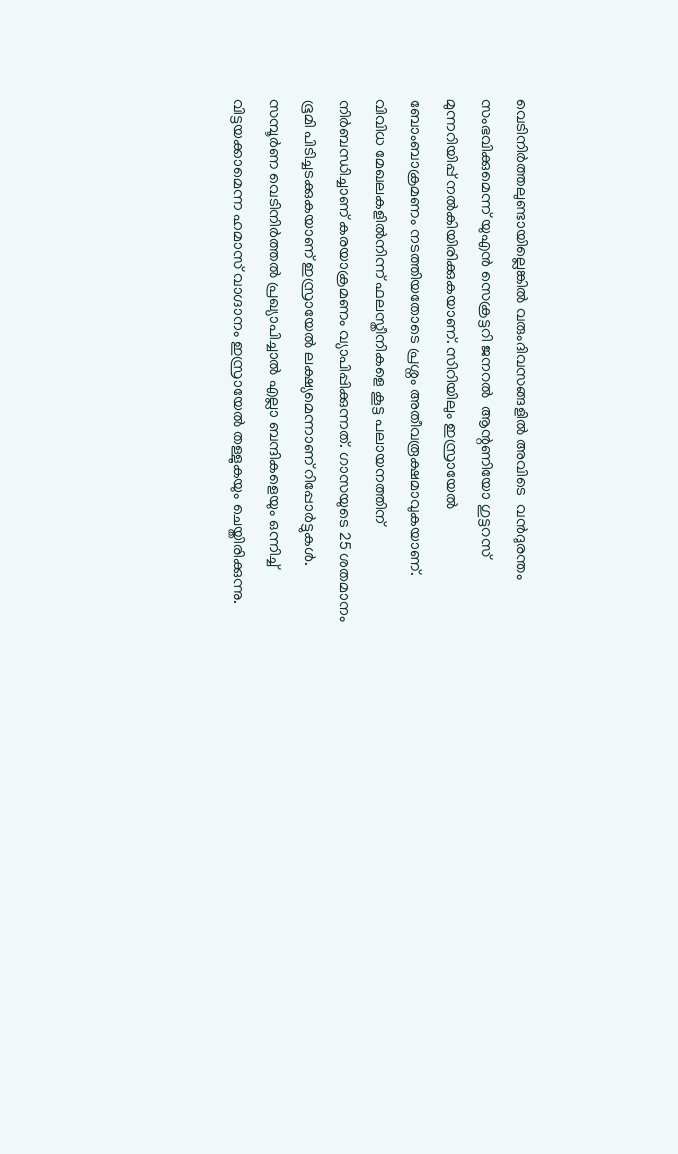വെടിനിര്‍ത്തലുണ്ടായില്ലെങ്കില്‍ വരുംദിവസങ്ങളില്‍ അവിടെ  വന്‍ദുരന്തം സംഭവിക്കുമെന്ന് യുഎന്‍ സെക്രട്ടറി ജനറല്‍  ആന്റണിയോ ഗുട്ടറസ് മുന്നറിയിപ്പ് നല്‍കിയിരിക്കുകയാണ്. സിറിയിലും ഇസ്രായേല്‍ ബോംബാക്രമണം നടത്തിയതോടെ പ്രശ്നം അതീവരൂക്ഷമാവുകയാണ്.  വിവിധ മേഖലകളില്‍നിന്ന് ഫലസ്തീനികളെ കൂട്ട പലായനത്തിന് നിര്‍ബന്ധിച്ചാണ് കരയാക്രമണം വ്യാപിപ്പിക്കുന്നത്. ഗാസയുടെ 25 ശതമാനം ഭൂമി പിടിച്ചടക്കുകയാണ് ഇസ്രായേല്‍ ലക്ഷ്യമെന്നാണ് റിപ്പോര്‍ട്ടുകള്‍.  സമ്പൂര്‍ണ വെടിനിര്‍ത്തല്‍ പ്രഖ്യാപിച്ചാല്‍ എല്ലാ ബന്ദികളെയും ഒന്നിച്ച് വിട്ടയക്കാമെന്ന ഹമാസ് വാഗ്ദാനം ഇസ്രായേല്‍ തള്ളുകയും ചെയ്തിരിക്കുന്നു.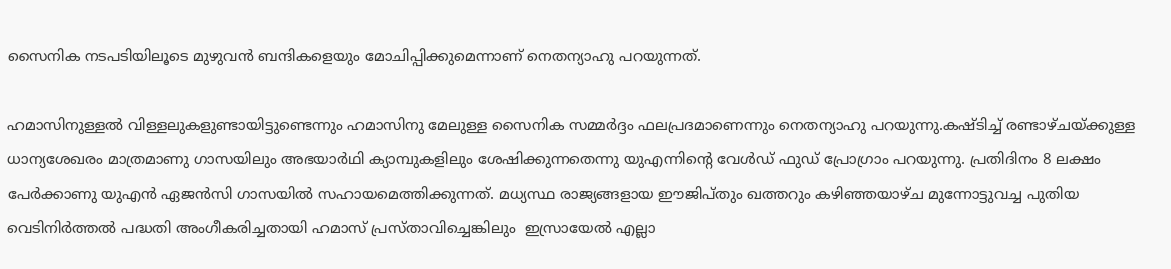സൈനിക നടപടിയിലൂടെ മുഴുവന്‍ ബന്ദികളെയും മോചിപ്പിക്കുമെന്നാണ് നെതന്യാഹു പറയുന്നത്.

ഹമാസിനുള്ളല്‍ വിള്ളലുകളുണ്ടായിട്ടുണ്ടെന്നും ഹമാസിനു മേലുള്ള സൈനിക സമ്മര്‍ദ്ദം ഫലപ്രദമാണെന്നും നെതന്യാഹു പറയുന്നു.കഷ്ടിച്ച് രണ്ടാഴ്ചയ്ക്കുള്ള ധാന്യശേഖരം മാത്രമാണു ഗാസയിലും അഭയാര്‍ഥി ക്യാമ്പുകളിലും ശേഷിക്കുന്നതെന്നു യുഎന്നിന്റെ വേള്‍ഡ് ഫുഡ് പ്രോഗ്രാം പറയുന്നു. പ്രതിദിനം 8 ലക്ഷം പേര്‍ക്കാണു യുഎന്‍ ഏജന്‍സി ഗാസയില്‍ സഹായമെത്തിക്കുന്നത്. മധ്യസ്ഥ രാജ്യങ്ങളായ ഈജിപ്തും ഖത്തറും കഴിഞ്ഞയാഴ്ച മുന്നോട്ടുവച്ച പുതിയ വെടിനിര്‍ത്തല്‍ പദ്ധതി അംഗീകരിച്ചതായി ഹമാസ് പ്രസ്താവിച്ചെങ്കിലും  ഇസ്രായേല്‍ എല്ലാ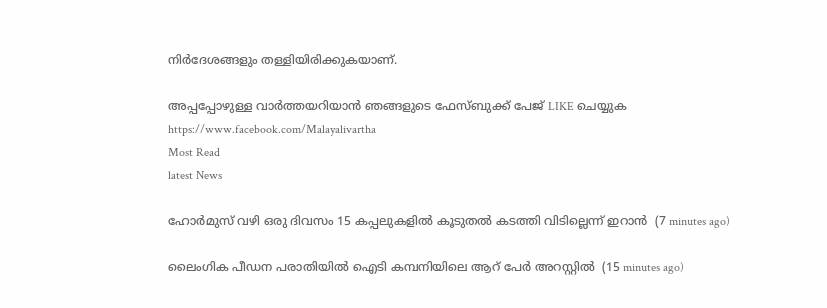നിര്‍ദേശങ്ങളും തള്ളിയിരിക്കുകയാണ്.

അപ്പപ്പോഴുള്ള വാര്‍ത്തയറിയാന്‍ ഞങ്ങളുടെ ഫേസ്‌ബുക്ക്‌ പേജ് LIKE ചെയ്യുക
https://www.facebook.com/Malayalivartha
Most Read
latest News

ഹോര്‍മുസ് വഴി ഒരു ദിവസം 15 കപ്പലുകളില്‍ കൂടുതല്‍ കടത്തി വിടില്ലെന്ന് ഇറാന്‍  (7 minutes ago)

ലൈംഗിക പീഡന പരാതിയില്‍ ഐടി കമ്പനിയിലെ ആറ് പേര്‍ അറസ്റ്റില്‍  (15 minutes ago)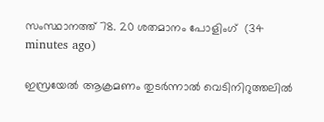സംസ്ഥാനത്ത് 78. 20 ശതമാനം പോളിംഗ്  (34 minutes ago)

ഇസ്രയേല്‍ ആക്രമണം തുടര്‍ന്നാല്‍ വെടിനിറുത്തലില്‍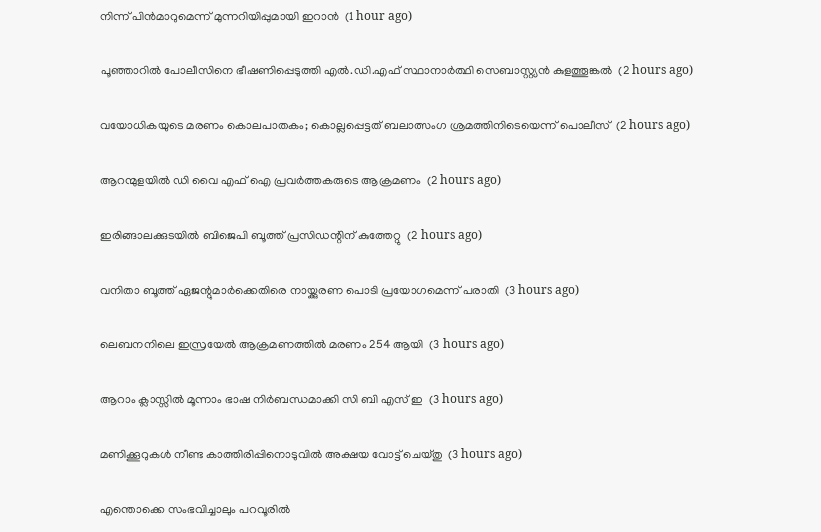നിന്ന് പിന്‍മാറുമെന്ന് മുന്നറിയിപ്പുമായി ഇറാന്‍  (1 hour ago)

പൂഞ്ഞാറില്‍ പോലീസിനെ ഭീഷണിപ്പെടുത്തി എല്‍.ഡി.എഫ് സ്ഥാനാര്‍ത്ഥി സെബാസ്റ്റ്യന്‍ കുളത്തൂങ്കല്‍  (2 hours ago)

വയോധികയുടെ മരണം കൊലപാതകം; കൊല്ലപ്പെട്ടത് ബലാത്സംഗ ശ്രമത്തിനിടെയെന്ന് പൊലീസ്  (2 hours ago)

ആറന്മുളയില്‍ ഡി വൈ എഫ് ഐ പ്രവര്‍ത്തകരുടെ ആക്രമണം  (2 hours ago)

ഇരിങ്ങാലക്കുടയില്‍ ബിജെപി ബൂത്ത് പ്രസിഡന്റിന് കുത്തേറ്റു  (2 hours ago)

വനിതാ ബൂത്ത് ഏജന്റുമാര്‍ക്കെതിരെ നായ്ക്കുരണ പൊടി പ്രയോഗമെന്ന് പരാതി  (3 hours ago)

ലെബനനിലെ ഇസ്രയേല്‍ ആക്രമണത്തില്‍ മരണം 254 ആയി  (3 hours ago)

ആറാം ക്ലാസ്സില്‍ മൂന്നാം ഭാഷ നിര്‍ബന്ധമാക്കി സി ബി എസ് ഇ  (3 hours ago)

മണിക്കൂറുകള്‍ നീണ്ട കാത്തിരിപ്പിനൊടുവില്‍ അക്ഷയ വോട്ട് ചെയ്തു  (3 hours ago)

എന്തൊക്കെ സംഭവിച്ചാലും പറവൂരില്‍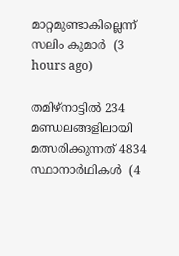മാറ്റമുണ്ടാകില്ലെന്ന് സലിം കുമാര്‍  (3 hours ago)

തമിഴ്‌നാട്ടില്‍ 234 മണ്ഡലങ്ങളിലായി മത്സരിക്കുന്നത് 4834 സ്ഥാനാര്‍ഥികള്‍  (4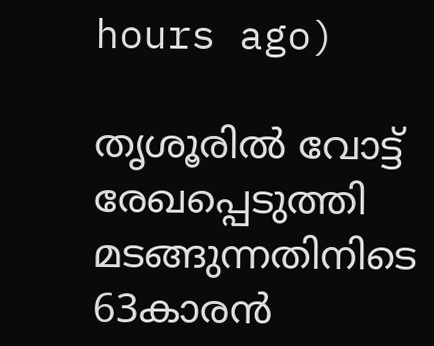hours ago)

തൃശൂരില്‍ വോട്ട് രേഖപ്പെടുത്തി മടങ്ങുന്നതിനിടെ 63കാരന്‍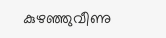കുഴഞ്ഞുവീണു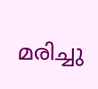മരിച്ചു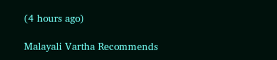(4 hours ago)

Malayali Vartha Recommends